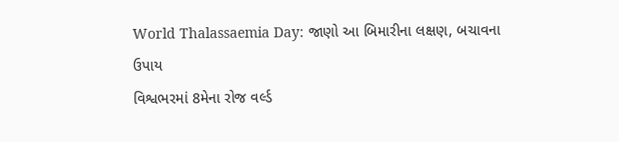World Thalassaemia Day: જાણો આ બિમારીના લક્ષણ, બચાવના ઉપાય
વિશ્વભરમાં 8મેના રોજ વર્લ્ડ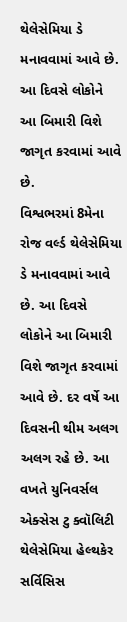થેલેસેમિયા ડે મનાવવામાં આવે છે. આ દિવસે લોકોને આ બિમારી વિશે જાગૃત કરવામાં આવે છે.
વિશ્વભરમાં 8મેના રોજ વર્લ્ડ થેલેસેમિયા ડે મનાવવામાં આવે છે. આ દિવસે લોકોને આ બિમારી વિશે જાગૃત કરવામાં આવે છે. દર વર્ષે આ દિવસની થીમ અલગ અલગ રહે છે. આ વખતે યુનિવર્સલ એક્સેસ ટુ ક્વૉલિટી થેલેસેમિયા હેલ્થકેર સર્વિસિસ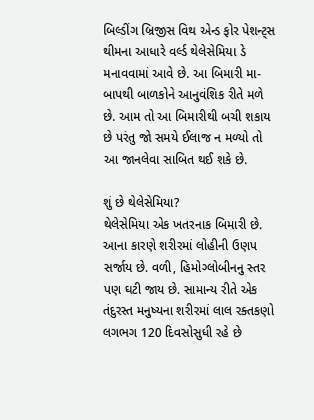બિલ્ડીંગ બ્રિજીસ વિથ એન્ડ ફોર પેશન્ટ્સ થીમના આધારે વર્લ્ડ થેલેસેમિયા ડે મનાવવામાં આવે છે. આ બિમારી મા-બાપથી બાળકોને આનુવંશિક રીતે મળે છે. આમ તો આ બિમારીથી બચી શકાય છે પરંતુ જો સમયે ઈલાજ ન મળ્યો તો આ જાનલેવા સાબિત થઈ શકે છે.

શું છે થેલેસેમિયા?
થેલેસેમિયા એક ખતરનાક બિમારી છે. આના કારણે શરીરમાં લોહીની ઉણપ સર્જાય છે. વળી, હિમોગ્લોબીનનુ સ્તર પણ ઘટી જાય છે. સામાન્ય રીતે એક તંદુરસ્ત મનુષ્યના શરીરમાં લાલ રક્તકણો લગભગ 120 દિવસોસુધી રહે છે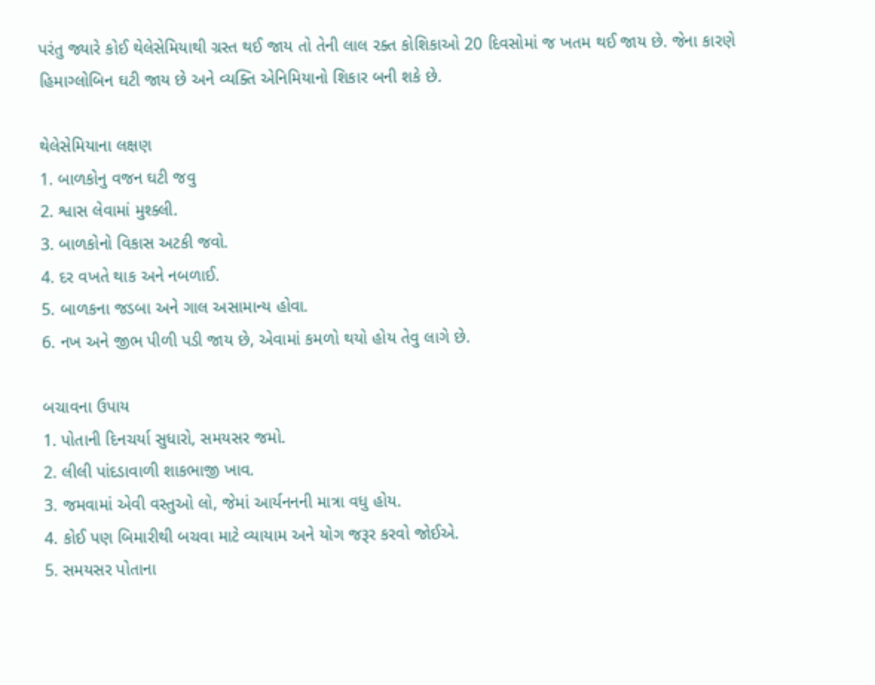પરંતુ જ્યારે કોઈ થેલેસેમિયાથી ગ્રસ્ત થઈ જાય તો તેની લાલ રક્ત કોશિકાઓ 20 દિવસોમાં જ ખતમ થઈ જાય છે. જેના કારણે હિમાગ્લોબિન ઘટી જાય છે અને વ્યક્તિ એનિમિયાનો શિકાર બની શકે છે.

થેલેસેમિયાના લક્ષણ
1. બાળકોનુ વજન ઘટી જવુ
2. શ્વાસ લેવામાં મુશ્ક્લી.
3. બાળકોનો વિકાસ અટકી જવો.
4. દર વખતે થાક અને નબળાઈ.
5. બાળકના જડબા અને ગાલ અસામાન્ય હોવા.
6. નખ અને જીભ પીળી પડી જાય છે, એવામાં કમળો થયો હોય તેવુ લાગે છે.

બચાવના ઉપાય
1. પોતાની દિનચર્યા સુધારો, સમયસર જમો.
2. લીલી પાંદડાવાળી શાકભાજી ખાવ.
3. જમવામાં એવી વસ્તુઓ લો, જેમાં આર્યનનની માત્રા વધુ હોય.
4. કોઈ પણ બિમારીથી બચવા માટે વ્યાયામ અને યોગ જરૂર કરવો જોઈએ.
5. સમયસર પોતાના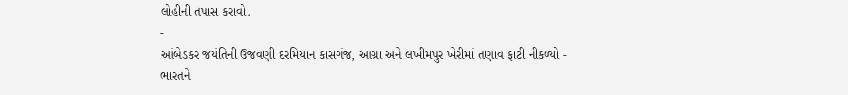લોહીની તપાસ કરાવો.
-
આંબેડકર જયંતિની ઉજવણી દરમિયાન કાસગંજ, આગ્રા અને લખીમપુર ખેરીમાં તણાવ ફાટી નીકળ્યો -
ભારતને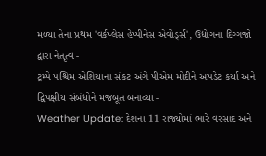મળ્યા તેના પ્રથમ 'વર્કપ્લેસ હેપ્પીનેસ એવોર્ડ્સ', ઉદ્યોગના દિગ્ગજો દ્વારા નેતૃત્વ -
ટ્રમ્પે પશ્ચિમ એશિયાના સંકટ અંગે પીએમ મોદીને અપડેટ કર્યા અને દ્વિપક્ષીય સંબંધોને મજબૂત બનાવ્યા -
Weather Update: દેશના 11 રાજ્યોમાં ભારે વરસાદ અને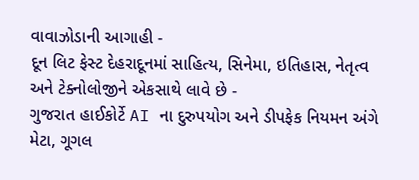વાવાઝોડાની આગાહી -
દૂન લિટ ફેસ્ટ દેહરાદૂનમાં સાહિત્ય, સિનેમા, ઇતિહાસ, નેતૃત્વ અને ટેક્નોલોજીને એકસાથે લાવે છે -
ગુજરાત હાઈકોર્ટે AI ના દુરુપયોગ અને ડીપફેક નિયમન અંગે મેટા, ગૂગલ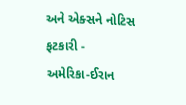અને એક્સને નોટિસ ફટકારી -
અમેરિકા-ઈરાન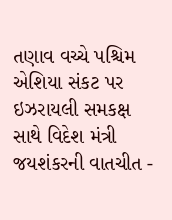તણાવ વચ્ચે પશ્ચિમ એશિયા સંકટ પર ઇઝરાયલી સમકક્ષ સાથે વિદેશ મંત્રી જયશંકરની વાતચીત -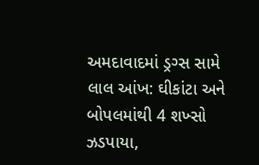અમદાવાદમાં ડ્રગ્સ સામે લાલ આંખ: ઘીકાંટા અને બોપલમાંથી 4 શખ્સો ઝડપાયા,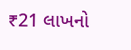₹21 લાખનો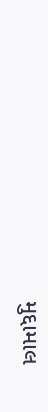મુદ્દામાલ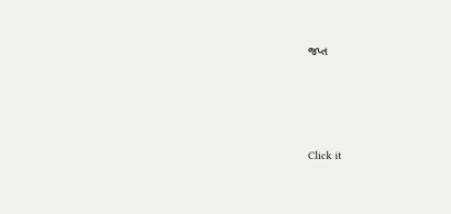જપ્ત




Click it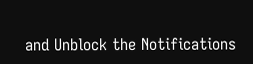and Unblock the Notifications